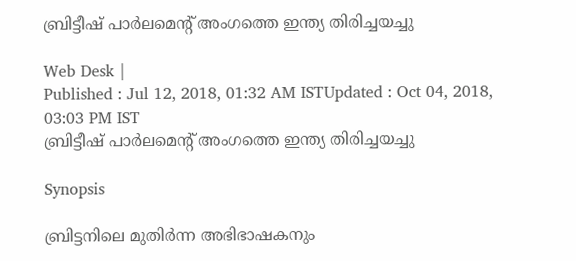ബ്രിട്ടീഷ് പാര്‍ലമെന്‍റ് അംഗത്തെ ഇന്ത്യ തിരിച്ചയച്ചു

Web Desk |
Published : Jul 12, 2018, 01:32 AM ISTUpdated : Oct 04, 2018, 03:03 PM IST
ബ്രിട്ടീഷ് പാര്‍ലമെന്‍റ് അംഗത്തെ ഇന്ത്യ തിരിച്ചയച്ചു

Synopsis

ബ്രിട്ടനിലെ മുതിര്‍ന്ന അഭിഭാഷകനും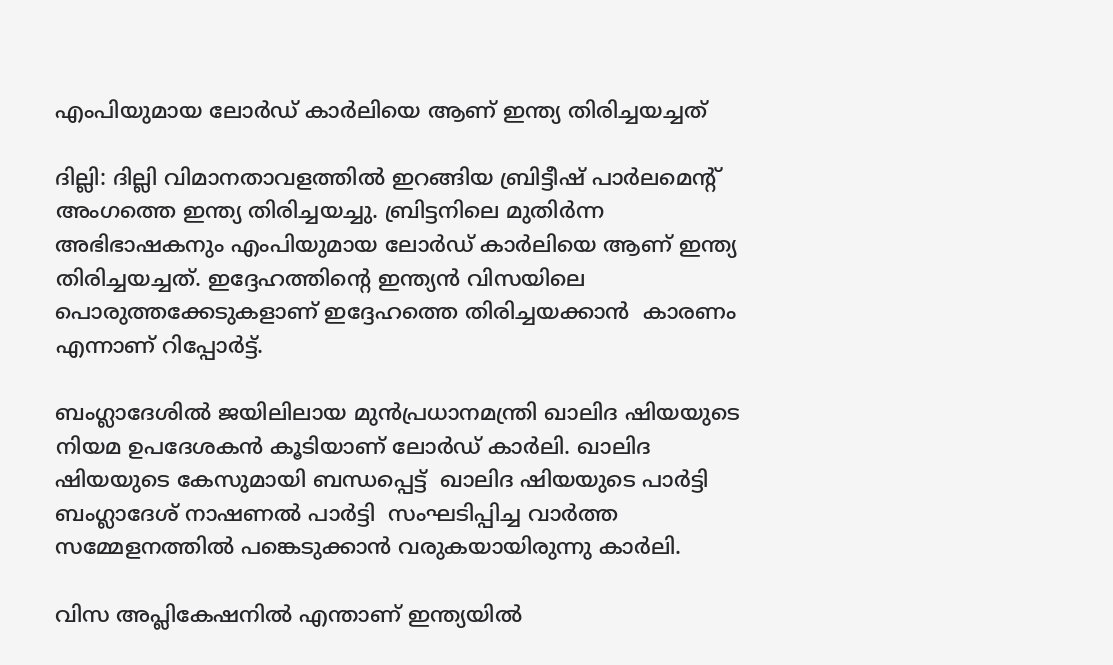എംപിയുമായ ലോര്‍ഡ് കാര്‍ലിയെ ആണ് ഇന്ത്യ തിരിച്ചയച്ചത്

ദില്ലി: ദില്ലി വിമാനതാവളത്തില്‍ ഇറങ്ങിയ ബ്രിട്ടീഷ് പാര്‍ലമെന്‍റ് അംഗത്തെ ഇന്ത്യ തിരിച്ചയച്ചു. ബ്രിട്ടനിലെ മുതിര്‍ന്ന അഭിഭാഷകനും എംപിയുമായ ലോര്‍ഡ് കാര്‍ലിയെ ആണ് ഇന്ത്യ തിരിച്ചയച്ചത്. ഇദ്ദേഹത്തിന്‍റെ ഇന്ത്യന്‍ വിസയിലെ പൊരുത്തക്കേടുകളാണ് ഇദ്ദേഹത്തെ തിരിച്ചയക്കാന്‍  കാരണം എന്നാണ് റിപ്പോര്‍ട്ട്.

ബംഗ്ലാദേശില്‍ ജയിലിലായ മുന്‍പ്രധാനമന്ത്രി ഖാലിദ ഷിയയുടെ നിയമ ഉപദേശകന്‍ കൂടിയാണ് ലോര്‍ഡ് കാര്‍ലി. ഖാലിദ ഷിയയുടെ കേസുമായി ബന്ധപ്പെട്ട്  ഖാലിദ ഷിയയുടെ പാര്‍ട്ടി ബംഗ്ലാദേശ് നാഷണല്‍ പാര്‍ട്ടി  സംഘടിപ്പിച്ച വാര്‍ത്ത സമ്മേളനത്തില്‍ പങ്കെടുക്കാന്‍ വരുകയായിരുന്നു കാര്‍ലി.

വിസ അപ്ലികേഷനില്‍ എന്താണ് ഇന്ത്യയില്‍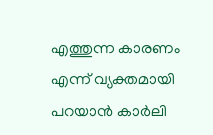എത്തുന്ന കാരണം എന്ന് വ്യക്തമായി പറയാന്‍ കാര്‍ലി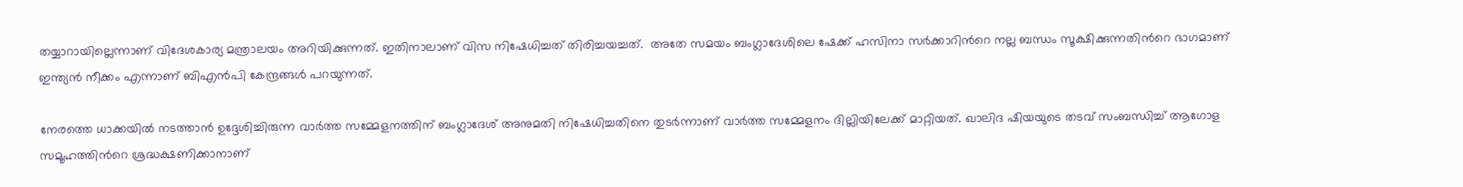തയ്യാറായില്ലെന്നാണ് വിദേശകാര്യ മന്ത്രാലയം അറിയിക്കുന്നത്. ഇതിനാലാണ് വിസ നിഷേധിച്ചത് തിരിച്ചയച്ചത്.  അതേ സമയം ബംഗ്ലാദേശിലെ ഷേക്ക് ഹസിനാ സര്‍ക്കാറിന്‍റെ നല്ല ബന്ധം സൂക്ഷിക്കുന്നതിന്‍റെ ഭാഗമാണ് ഇന്ത്യന്‍ നീക്കം എന്നാണ് ബിഎന്‍പി കേന്ദ്രങ്ങള്‍ പറയുന്നത്.

നേരത്തെ ധാക്കയില്‍ നടത്താന്‍ ഉദ്ദേശിച്ചിരുന്ന വാര്‍ത്ത സമ്മേളനത്തിന് ബംഗ്ലാദേശ് അനുമതി നിഷേധിച്ചതിനെ തുടര്‍ന്നാണ് വാര്‍ത്ത സമ്മേളനം ദില്ലിയിലേക്ക് മാറ്റിയത്. ഖാലിദ ഷിയയുടെ തടവ് സംബന്ധിച്ച് ആഗോള സമൂഹത്തിന്‍റെ ശ്രദ്ധക്ഷണിക്കാനാണ്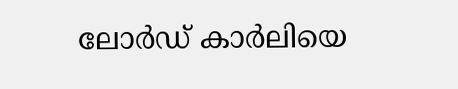ലോര്‍ഡ് കാര്‍ലിയെ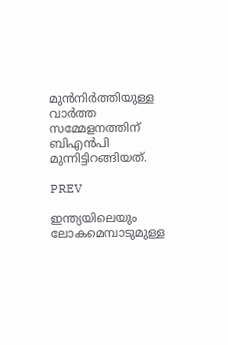മുന്‍നിര്‍ത്തിയുള്ള വാര്‍ത്ത സമ്മേളനത്തിന് ബിഎന്‍പി മുന്നിട്ടിറങ്ങിയത്.

PREV

ഇന്ത്യയിലെയും ലോകമെമ്പാടുമുള്ള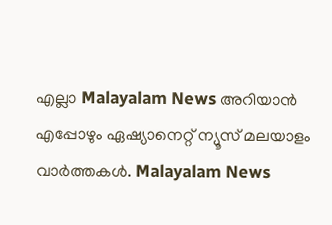എല്ലാ Malayalam News അറിയാൻ എപ്പോഴും ഏഷ്യാനെറ്റ് ന്യൂസ് മലയാളം വാർത്തകൾ. Malayalam News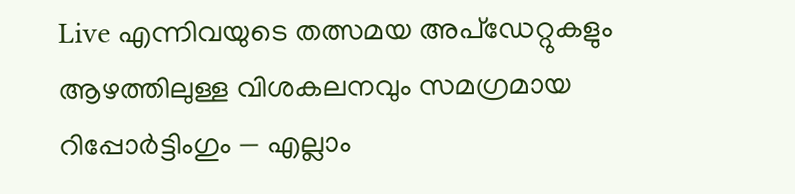Live എന്നിവയുടെ തത്സമയ അപ്‌ഡേറ്റുകളും ആഴത്തിലുള്ള വിശകലനവും സമഗ്രമായ റിപ്പോർട്ടിംഗും — എല്ലാം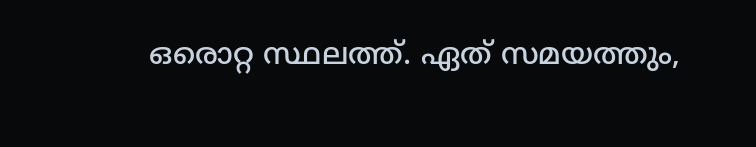ഒരൊറ്റ സ്ഥലത്ത്. ഏത് സമയത്തും,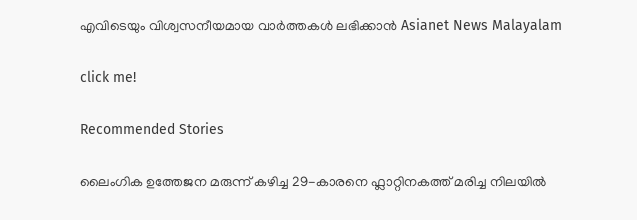എവിടെയും വിശ്വസനീയമായ വാർത്തകൾ ലഭിക്കാൻ Asianet News Malayalam

click me!

Recommended Stories

ലൈംഗിക ഉത്തേജന മരുന്ന് കഴിച്ച 29-കാരനെ ഫ്ലാറ്റിനകത്ത് മരിച്ച നിലയിൽ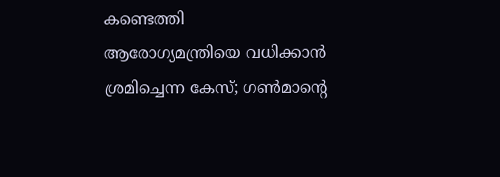കണ്ടെത്തി
ആരോഗ്യമന്ത്രിയെ വധിക്കാൻ ശ്രമിച്ചെന്ന കേസ്; ഗണ്‍മാന്‍റെ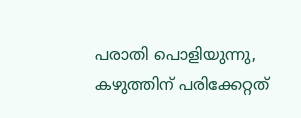പരാതി പൊളിയുന്നു, കഴുത്തിന് പരിക്കേറ്റത്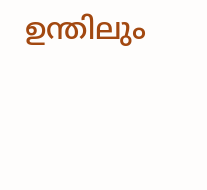ഉന്തിലും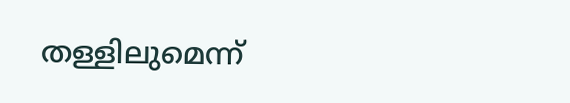തള്ളിലുമെന്ന്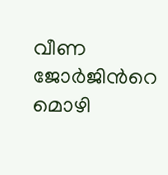വീണ ജോർജിന്‍റെ മൊഴി